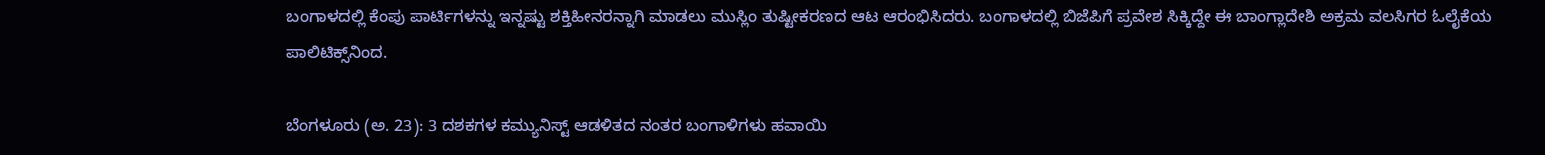ಬಂಗಾಳದಲ್ಲಿ ಕೆಂಪು ಪಾರ್ಟಿಗಳನ್ನು ಇನ್ನಷ್ಟು ಶಕ್ತಿಹೀನರನ್ನಾಗಿ ಮಾಡಲು ಮುಸ್ಲಿಂ ತುಷ್ಟೀಕರಣದ ಆಟ ಆರಂಭಿಸಿದರು. ಬಂಗಾಳದಲ್ಲಿ ಬಿಜೆಪಿಗೆ ಪ್ರವೇಶ ಸಿಕ್ಕಿದ್ದೇ ಈ ಬಾಂಗ್ಲಾದೇಶಿ ಅಕ್ರಮ ವಲಸಿಗರ ಓಲೈಕೆಯ ಪಾಲಿಟಿಕ್ಸ್‌ನಿಂದ.

ಬೆಂಗಳೂರು (ಅ. 23): 3 ದಶಕಗಳ ಕಮ್ಯುನಿಸ್ಟ್‌ ಆಡಳಿತದ ನಂತರ ಬಂಗಾಳಿಗಳು ಹವಾಯಿ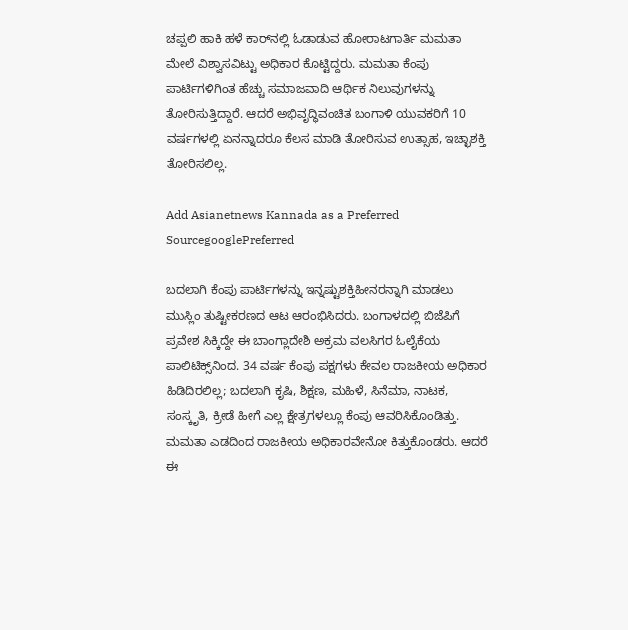ಚಪ್ಪಲಿ ಹಾಕಿ ಹಳೆ ಕಾರ್‌ನಲ್ಲಿ ಓಡಾಡುವ ಹೋರಾಟಗಾರ್ತಿ ಮಮತಾ ಮೇಲೆ ವಿಶ್ವಾಸವಿಟ್ಟು ಅಧಿಕಾರ ಕೊಟ್ಟಿದ್ದರು. ಮಮತಾ ಕೆಂಪು ಪಾರ್ಟಿಗಳಿಗಿಂತ ಹೆಚ್ಚು ಸಮಾಜವಾದಿ ಆರ್ಥಿಕ ನಿಲುವುಗಳನ್ನು ತೋರಿಸುತ್ತಿದ್ದಾರೆ. ಆದರೆ ಅಭಿವೃದ್ಧಿವಂಚಿತ ಬಂಗಾಳಿ ಯುವಕರಿಗೆ 10 ವರ್ಷಗಳಲ್ಲಿ ಏನನ್ನಾದರೂ ಕೆಲಸ ಮಾಡಿ ತೋರಿಸುವ ಉತ್ಸಾಹ, ಇಚ್ಛಾಶಕ್ತಿ ತೋರಿಸಲಿಲ್ಲ.

Add Asianetnews Kannada as a Preferred SourcegooglePreferred

ಬದಲಾಗಿ ಕೆಂಪು ಪಾರ್ಟಿಗಳನ್ನು ಇನ್ನಷ್ಟುಶಕ್ತಿಹೀನರನ್ನಾಗಿ ಮಾಡಲು ಮುಸ್ಲಿಂ ತುಷ್ಟೀಕರಣದ ಆಟ ಆರಂಭಿಸಿದರು. ಬಂಗಾಳದಲ್ಲಿ ಬಿಜೆಪಿಗೆ ಪ್ರವೇಶ ಸಿಕ್ಕಿದ್ದೇ ಈ ಬಾಂಗ್ಲಾದೇಶಿ ಅಕ್ರಮ ವಲಸಿಗರ ಓಲೈಕೆಯ ಪಾಲಿಟಿಕ್ಸ್‌ನಿಂದ. 34 ವರ್ಷ ಕೆಂಪು ಪಕ್ಷಗಳು ಕೇವಲ ರಾಜಕೀಯ ಅಧಿಕಾರ ಹಿಡಿದಿರಲಿಲ್ಲ; ಬದಲಾಗಿ ಕೃಷಿ, ಶಿಕ್ಷಣ, ಮಹಿಳೆ, ಸಿನೆಮಾ, ನಾಟಕ, ಸಂಸ್ಕೃತಿ, ಕ್ರೀಡೆ ಹೀಗೆ ಎಲ್ಲ ಕ್ಷೇತ್ರಗಳಲ್ಲೂ ಕೆಂಪು ಆವರಿಸಿಕೊಂಡಿತ್ತು. ಮಮತಾ ಎಡದಿಂದ ರಾಜಕೀಯ ಅಧಿಕಾರವೇನೋ ಕಿತ್ತುಕೊಂಡರು. ಆದರೆ ಈ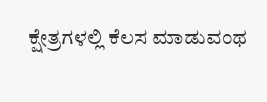ಕ್ಷೇತ್ರಗಳಲ್ಲಿ ಕೆಲಸ ಮಾಡುವಂಥ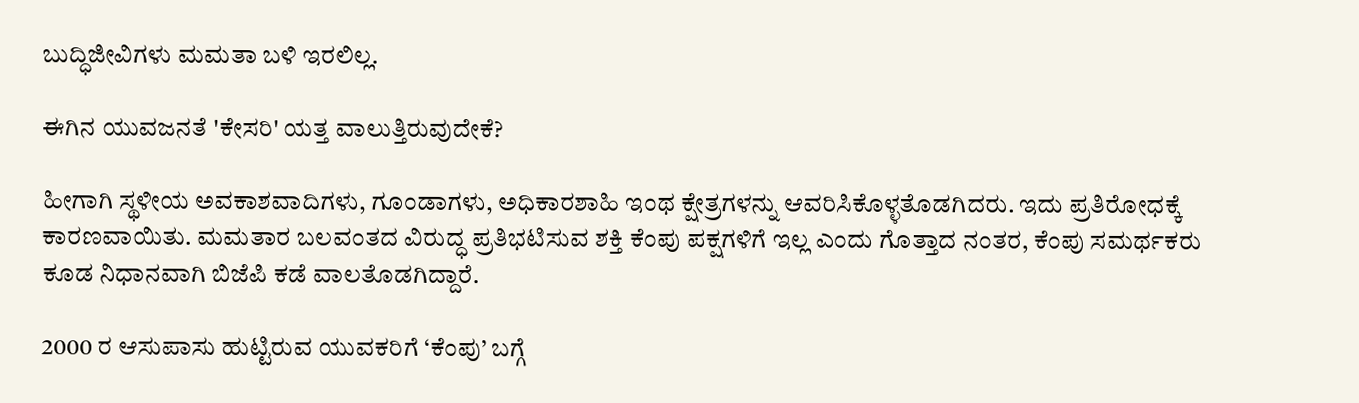ಬುದ್ಧಿಜೀವಿಗಳು ಮಮತಾ ಬಳಿ ಇರಲಿಲ್ಲ.

ಈಗಿನ ಯುವಜನತೆ 'ಕೇಸರಿ' ಯತ್ತ ವಾಲುತ್ತಿರುವುದೇಕೆ?

ಹೀಗಾಗಿ ಸ್ಥಳೀಯ ಅವಕಾಶವಾದಿಗಳು, ಗೂಂಡಾಗಳು, ಅಧಿಕಾರಶಾಹಿ ಇಂಥ ಕ್ಷೇತ್ರಗಳನ್ನು ಆವರಿಸಿಕೊಳ್ಳತೊಡಗಿದರು. ಇದು ಪ್ರತಿರೋಧಕ್ಕೆ ಕಾರಣವಾಯಿತು. ಮಮತಾರ ಬಲವಂತದ ವಿರುದ್ಧ ಪ್ರತಿಭಟಿಸುವ ಶಕ್ತಿ ಕೆಂಪು ಪಕ್ಷಗಳಿಗೆ ಇಲ್ಲ ಎಂದು ಗೊತ್ತಾದ ನಂತರ, ಕೆಂಪು ಸಮರ್ಥಕರು ಕೂಡ ನಿಧಾನವಾಗಿ ಬಿಜೆಪಿ ಕಡೆ ವಾಲತೊಡಗಿದ್ದಾರೆ.

2000 ರ ಆಸುಪಾಸು ಹುಟ್ಟಿರುವ ಯುವಕರಿಗೆ ‘ಕೆಂಪು’ ಬಗ್ಗೆ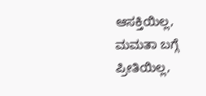ಆಸಕ್ತಿಯಿಲ್ಲ, ಮಮತಾ ಬಗ್ಗೆ ಪ್ರೀತಿಯಿಲ್ಲ,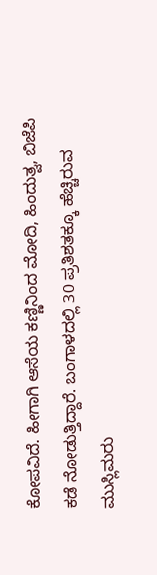ಕೋಪವಿದೆ. ಹೀಗಾಗಿ ಆಸೆಯ ಕಣ್ಣಿನಿಂದ ಮೋದಿ, ಹಿಂದುತ್ವ, ಬಿಜೆಪಿ ಕಡೆ ನೋಡುತ್ತಿದ್ದಾರೆ. ಬಂಗಾಳದಲ್ಲಿ 30 ಪ್ರತಿಶತಕ್ಕೂ ಹೆಚ್ಚಿರುವ ಮುಸ್ಲಿಮರು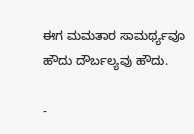ಈಗ ಮಮತಾರ ಸಾಮರ್ಥ್ಯವೂ ಹೌದು ದೌರ್ಬಲ್ಯವು ಹೌದು.

-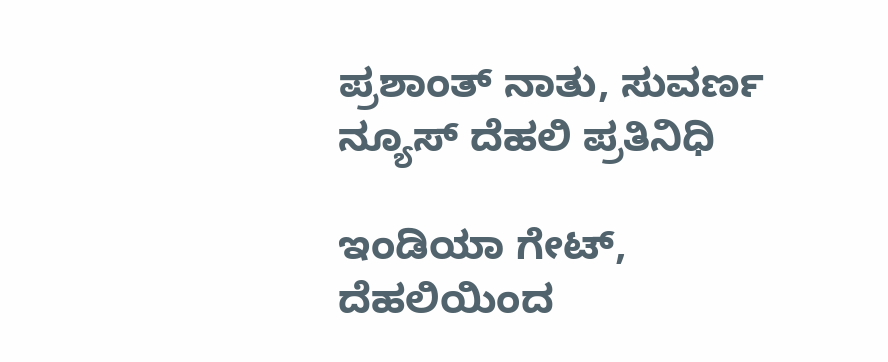ಪ್ರಶಾಂತ್ ನಾತು, ಸುವರ್ಣ ನ್ಯೂಸ್ ದೆಹಲಿ ಪ್ರತಿನಿಧಿ

ಇಂಡಿಯಾ ಗೇಟ್, ದೆಹಲಿಯಿಂದ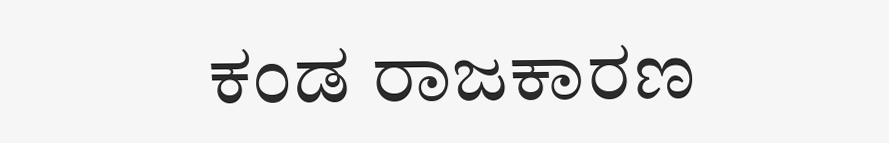ಕಂಡ ರಾಜಕಾರಣ